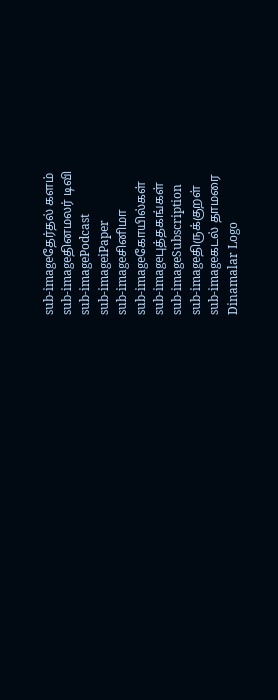sub-imageதேர்தல் களம்
sub-imageதினமலர் டிவி
sub-imagePodcast
sub-imageiPaper
sub-imageசினிமா
sub-imageகோயில்கள்
sub-imageபுத்தகங்கள்
sub-imageSubscription
sub-imageதிருக்குறள்
sub-imageகடல் தாமரை
Dinamalar Logo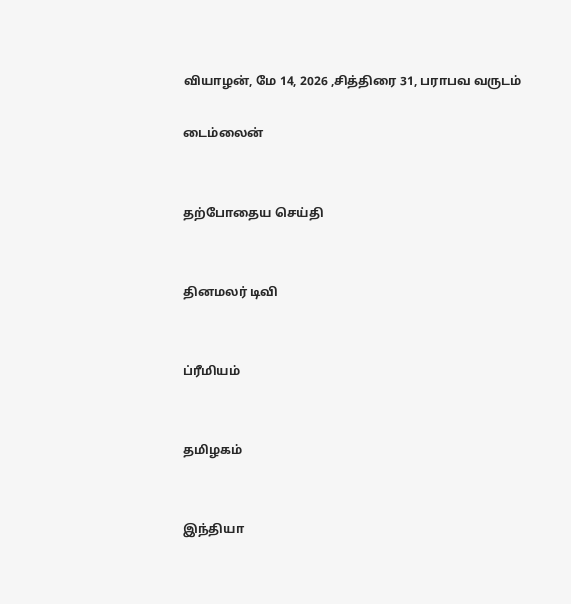வியாழன், மே 14, 2026 ,சித்திரை 31, பராபவ வருடம்

டைம்லைன்


தற்போதைய செய்தி


தினமலர் டிவி


ப்ரீமியம்


தமிழகம்


இந்தியா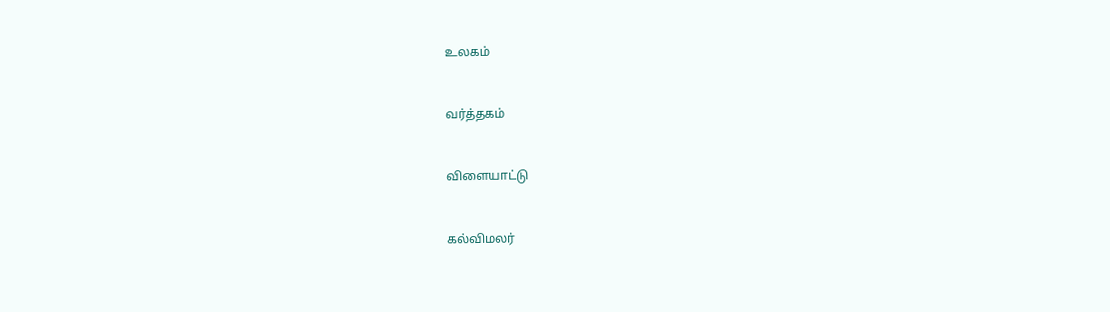உலகம்


வர்த்தகம்


விளையாட்டு


கல்விமலர்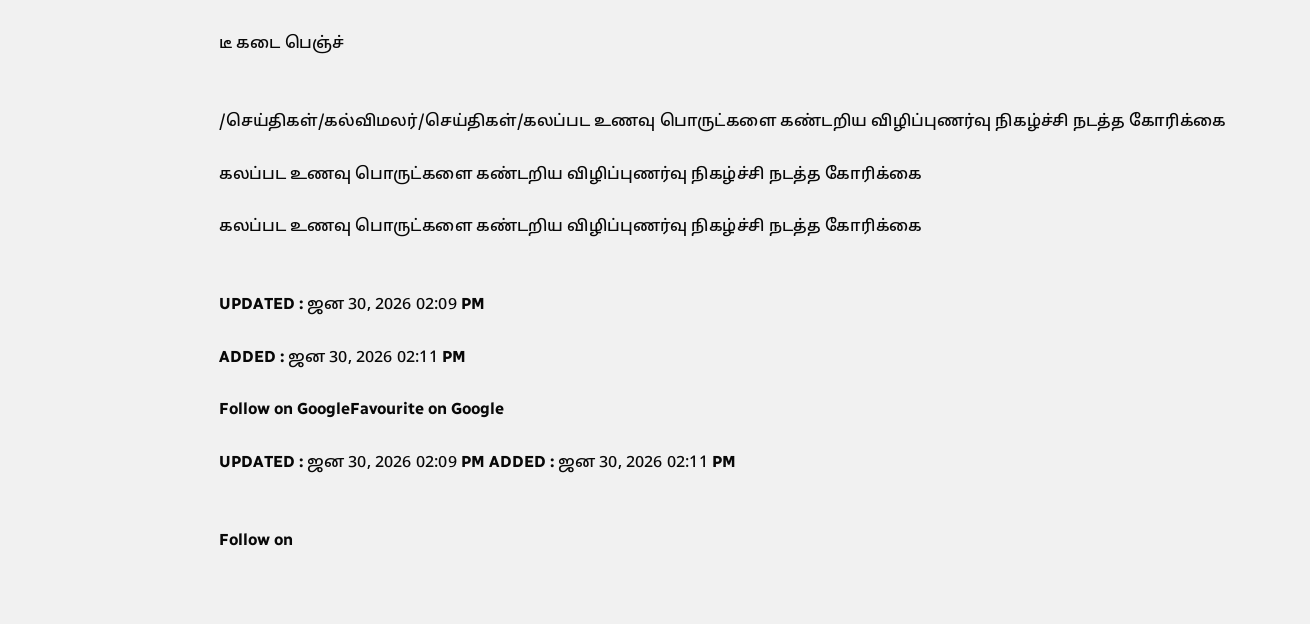டீ கடை பெஞ்ச்


/செய்திகள்/கல்விமலர்/செய்திகள்/கலப்பட உணவு பொருட்களை கண்டறிய விழிப்புணர்வு நிகழ்ச்சி நடத்த கோரிக்கை

கலப்பட உணவு பொருட்களை கண்டறிய விழிப்புணர்வு நிகழ்ச்சி நடத்த கோரிக்கை

கலப்பட உணவு பொருட்களை கண்டறிய விழிப்புணர்வு நிகழ்ச்சி நடத்த கோரிக்கை


UPDATED : ஜன 30, 2026 02:09 PM

ADDED : ஜன 30, 2026 02:11 PM

Follow on GoogleFavourite on Google

UPDATED : ஜன 30, 2026 02:09 PM ADDED : ஜன 30, 2026 02:11 PM


Follow on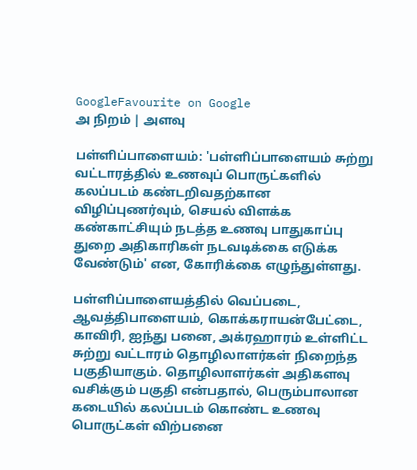GoogleFavourite on Google
அ நிறம் | அளவு

பள்ளிப்பாளையம்: 'பள்ளிப்பாளையம் சுற்று வட்டாரத்தில் உணவுப் பொருட்களில் கலப்படம் கண்டறிவதற்கான விழிப்புணர்வும், செயல் விளக்க கண்காட்சியும் நடத்த உணவு பாதுகாப்பு துறை அதிகாரிகள் நடவடிக்கை எடுக்க வேண்டும்' என, கோரிக்கை எழுந்துள்ளது.

பள்ளிப்பாளையத்தில் வெப்படை, ஆவத்திபாளையம், கொக்கராயன்பேட்டை, காவிரி, ஐந்து பனை, அக்ரஹாரம் உள்ளிட்ட சுற்று வட்டாரம் தொழிலாளர்கள் நிறைந்த பகுதியாகும். தொழிலாளர்கள் அதிகளவு வசிக்கும் பகுதி என்பதால், பெரும்பாலான கடையில் கலப்படம் கொண்ட உணவு பொருட்கள் விற்பனை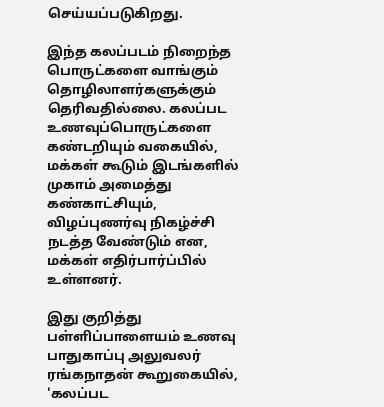செய்யப்படுகிறது.

இந்த கலப்படம் நிறைந்த பொருட்களை வாங்கும் தொழிலாளர்களுக்கும் தெரிவதில்லை. கலப்பட உணவுப்பொருட்களை கண்டறியும் வகையில், மக்கள் கூடும் இடங்களில் முகாம் அமைத்து கண்காட்சியும், விழப்புணர்வு நிகழ்ச்சி நடத்த வேண்டும் என, மக்கள் எதிர்பார்ப்பில் உள்ளனர்.

இது குறித்து பள்ளிப்பாளையம் உணவு பாதுகாப்பு அலுவலர் ரங்கநாதன் கூறுகையில், 'கலப்பட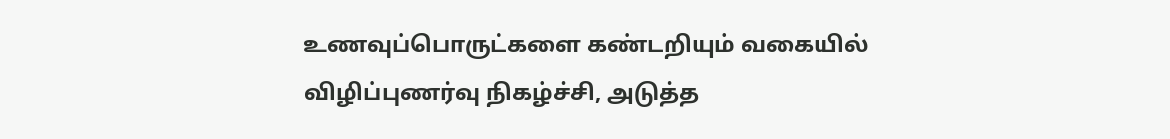உணவுப்பொருட்களை கண்டறியும் வகையில் விழிப்புணர்வு நிகழ்ச்சி, அடுத்த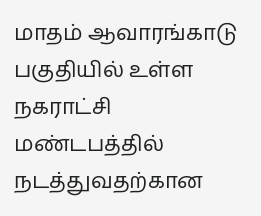மாதம் ஆவாரங்காடு பகுதியில் உள்ள நகராட்சி மண்டபத்தில் நடத்துவதற்கான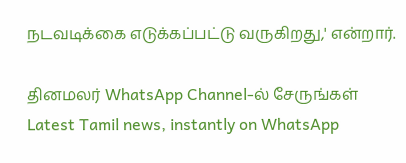நடவடிக்கை எடுக்கப்பட்டு வருகிறது,' என்றார்.

தினமலர் WhatsApp Channel-ல் சேருங்கள்
Latest Tamil news, instantly on WhatsApp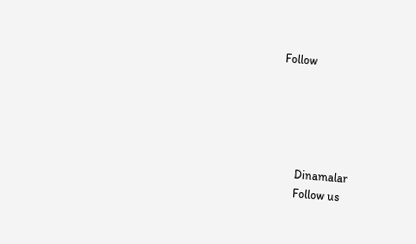Follow





      Dinamalar
      Follow us